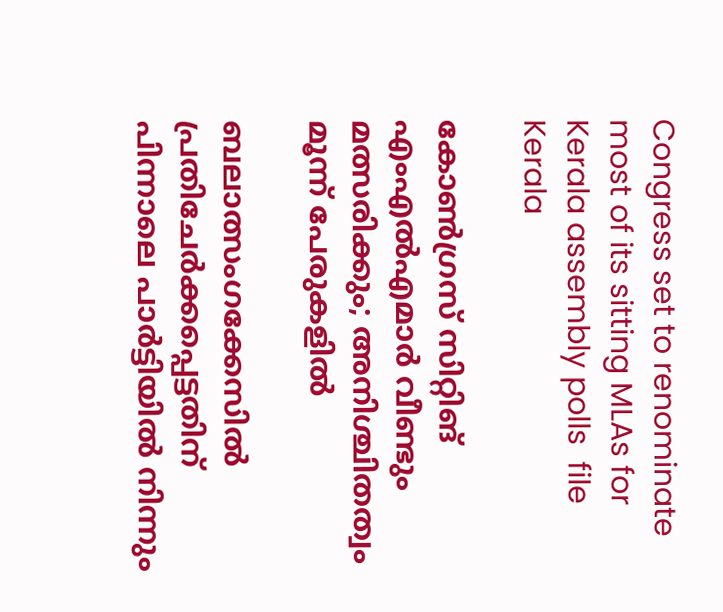Congress set to renominate most of its sitting MLAs for Kerala assembly polls  file
Kerala

കോണ്‍ഗ്രസ് സിറ്റിങ് എംഎല്‍എമാര്‍ വീണ്ടും മത്സരിക്കും; അനിശ്ചിതത്വം മൂന്ന് പേരുകളില്‍

ബലാത്സംഗക്കേസില്‍ പ്രതിചേര്‍ക്കപ്പെട്ടതിന് പിന്നാലെ പാര്‍ട്ടിയില്‍ നിന്നും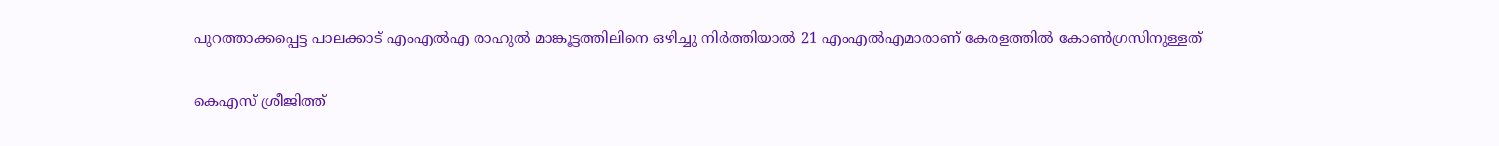പുറത്താക്കപ്പെട്ട പാലക്കാട് എംഎല്‍എ രാഹുല്‍ മാങ്കൂട്ടത്തിലിനെ ഒഴിച്ചു നിര്‍ത്തിയാല്‍ 21 എംഎല്‍എമാരാണ് കേരളത്തില്‍ കോണ്‍ഗ്രസിനുള്ളത്

കെഎസ് ശ്രീജിത്ത്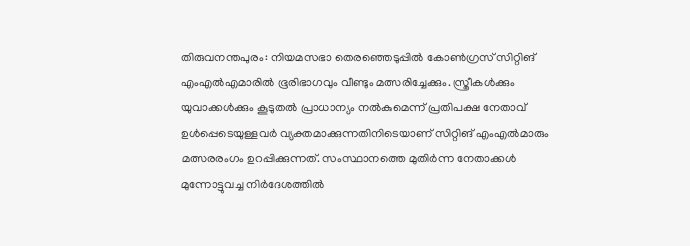തിരുവനന്തപുരം: നിയമസഭാ തെരഞ്ഞെടുപ്പില്‍ കോണ്‍ഗ്രസ് സിറ്റിങ് എംഎല്‍എമാരില്‍ ഭൂരിഭാഗവും വീണ്ടും മത്സരിച്ചേക്കും. സ്ത്രീകള്‍ക്കും യുവാക്കള്‍ക്കും കൂടുതല്‍ പ്രാധാന്യം നല്‍കുമെന്ന് പ്രതിപക്ഷ നേതാവ് ഉള്‍പ്പെടെയുള്ളവര്‍ വ്യക്തമാക്കുന്നതിനിടെയാണ് സിറ്റിങ് എംഎല്‍മാരും മത്സരരംഗം ഉറപ്പിക്കുന്നത്. സംസ്ഥാനത്തെ മുതിര്‍ന്ന നേതാക്കള്‍ മുന്നോട്ടുവച്ച നിര്‍ദേശത്തില്‍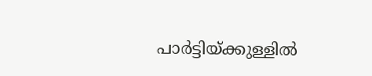പാര്‍ട്ടിയ്ക്കുള്ളില്‍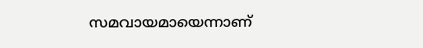സമവായമായെന്നാണ്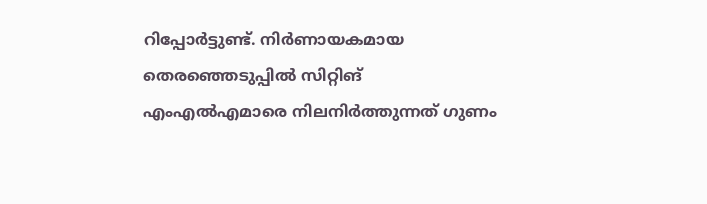റിപ്പോര്‍ട്ടുണ്ട്. നിര്‍ണായകമായ തെരഞ്ഞെടുപ്പില്‍ സിറ്റിങ് എംഎല്‍എമാരെ നിലനിര്‍ത്തുന്നത് ഗുണം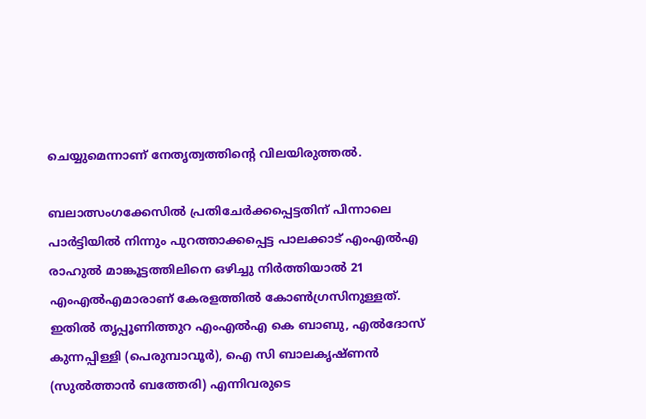ചെയ്യുമെന്നാണ് നേതൃത്വത്തിന്റെ വിലയിരുത്തല്‍.

ബലാത്സംഗക്കേസില്‍ പ്രതിചേര്‍ക്കപ്പെട്ടതിന് പിന്നാലെ പാര്‍ട്ടിയില്‍ നിന്നും പുറത്താക്കപ്പെട്ട പാലക്കാട് എംഎല്‍എ രാഹുല്‍ മാങ്കൂട്ടത്തിലിനെ ഒഴിച്ചു നിര്‍ത്തിയാല്‍ 21 എംഎല്‍എമാരാണ് കേരളത്തില്‍ കോണ്‍ഗ്രസിനുള്ളത്. ഇതില്‍ തൃപ്പൂണിത്തുറ എംഎല്‍എ കെ ബാബു, എല്‍ദോസ് കുന്നപ്പിള്ളി (പെരുമ്പാവൂര്‍), ഐ സി ബാലകൃഷ്ണന്‍ (സുല്‍ത്താന്‍ ബത്തേരി) എന്നിവരുടെ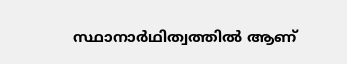സ്ഥാനാര്‍ഥിത്വത്തില്‍ ആണ്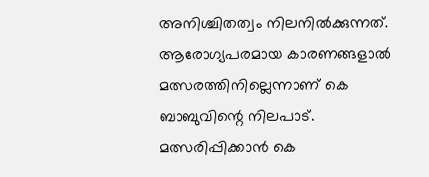അനിശ്ചിതത്വം നിലനില്‍ക്കുന്നത്. ആരോഗ്യപരമായ കാരണങ്ങളാല്‍ മത്സരത്തിനില്ലെന്നാണ് കെ ബാബുവിന്റെ നിലപാട്. മത്സരിപ്പിക്കാന്‍ കെ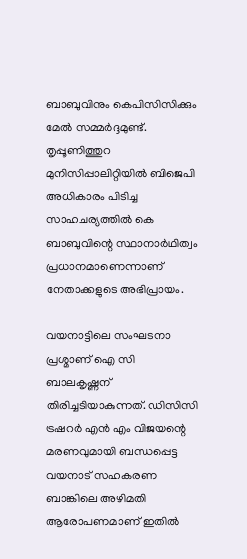ബാബുവിനും കെപിസിസിക്കും മേല്‍ സമ്മര്‍ദ്ദമുണ്ട്. തൃപ്പൂണിത്തുറ മുനിസിപ്പാലിറ്റിയില്‍ ബിജെപി അധികാരം പിടിച്ച സാഹചര്യത്തില്‍ കെ ബാബുവിന്റെ സ്ഥാനാര്‍ഥിത്വം പ്രധാനമാണെന്നാണ് നേതാക്കളുടെ അഭിപ്രായം.

വയനാട്ടിലെ സംഘടനാ പ്രശ്മാണ് ഐ സി ബാലകൃഷ്ണന് തിരിച്ചടിയാകുന്നത്. ഡിസിസി ട്രഷറര്‍ എന്‍ എം വിജയന്റെ മരണവുമായി ബന്ധപ്പെട്ട വയനാട് സഹകരണ ബാങ്കിലെ അഴിമതി ആരോപണമാണ് ഇതില്‍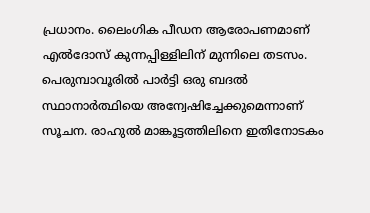പ്രധാനം. ലൈംഗിക പീഡന ആരോപണമാണ് എല്‍ദോസ് കുന്നപ്പിള്ളിലിന് മുന്നിലെ തടസം. പെരുമ്പാവൂരില്‍ പാര്‍ട്ടി ഒരു ബദല്‍ സ്ഥാനാര്‍ത്ഥിയെ അന്വേഷിച്ചേക്കുമെന്നാണ് സൂചന. രാഹുല്‍ മാങ്കൂട്ടത്തിലിനെ ഇതിനോടകം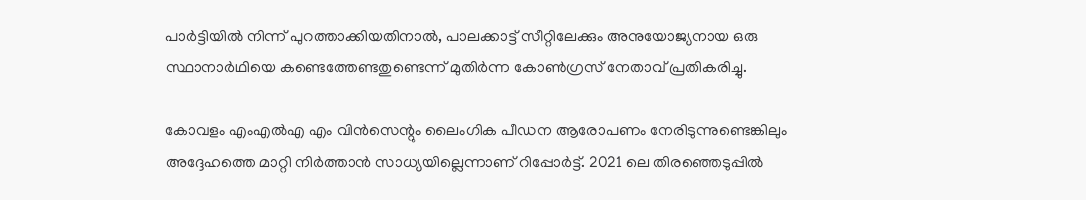പാര്‍ട്ടിയില്‍ നിന്ന് പുറത്താക്കിയതിനാല്‍, പാലക്കാട്ട് സീറ്റിലേക്കും അനുയോജ്യനായ ഒരു സ്ഥാനാര്‍ഥിയെ കണ്ടെത്തേണ്ടതുണ്ടെന്ന് മുതിര്‍ന്ന കോണ്‍ഗ്രസ് നേതാവ് പ്രതികരിച്ചു.

കോവളം എംഎല്‍എ എം വിന്‍സെന്റും ലൈംഗിക പീഡന ആരോപണം നേരിടുന്നുണ്ടെങ്കിലും അദ്ദേഹത്തെ മാറ്റി നിര്‍ത്താന്‍ സാധ്യയില്ലെന്നാണ് റിപ്പോര്‍ട്ട്. 2021 ലെ തിരഞ്ഞെടുപ്പില്‍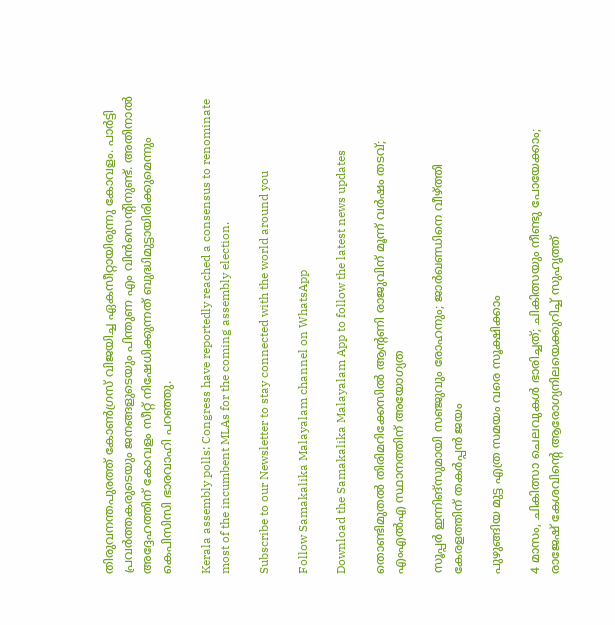തിരുവനന്തപുരത്ത് കോണ്‍ഗ്രസ് വിജയിച്ച ഏകസീറ്റായിരുന്നു കോവളം. പാര്‍ട്ടി പ്രവര്‍ത്തകരുടെയും ജനങ്ങളുടെയും പിന്തുണ എം വിന്‍സെന്റിനുണ്ട്. അതിനാല്‍ അദ്ദേഹത്തിന് കോവളം സീറ്റ് നിഷേധിക്കുന്നത് ബുദ്ധിമുട്ടായിരിക്കുമെന്നും കെപിസിസി ഭാരവാഹി പറഞ്ഞു.

Kerala assembly polls: Congress have reportedly reached a consensus to renominate most of the incumbent MLAs for the coming assembly election.

Subscribe to our Newsletter to stay connected with the world around you

Follow Samakalika Malayalam channel on WhatsApp

Download the Samakalika Malayalam App to follow the latest news updates

തൊണ്ടിമുതല്‍ തിരിമറിക്കേസില്‍ ആന്റണി രാജുവിന് മൂന്ന് വര്‍ഷം തടവ്‌; എംഎല്‍എ സ്ഥാനത്തിന് അയോഗ്യത

സൂപ്പര്‍ ഇന്നിങ്‌സുമായി സഞ്ജുവും രോഹനും; ജാര്‍ഖണ്ഡിനെ വീഴ്ത്തി കേരളത്തിന് തകര്‍പ്പന്‍ ജയം

പുഴുങ്ങിയ മുട്ട എത്ര സമയം വരെ സൂക്ഷിക്കാം

4 മാസം, ചികിത്സാ ചെലവുകള്‍ ഭാരിച്ചത്; ചികിത്സയും നീണ്ടു പോയേക്കാം; രാജേഷ് കേശവിന്റെ ആരോഗ്യനിലയെക്കുറിച്ച് സുഹൃത്ത്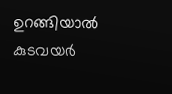ഉറങ്ങിയാൽ കുടവയർ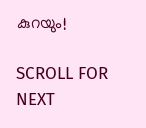കുറയും!

SCROLL FOR NEXT